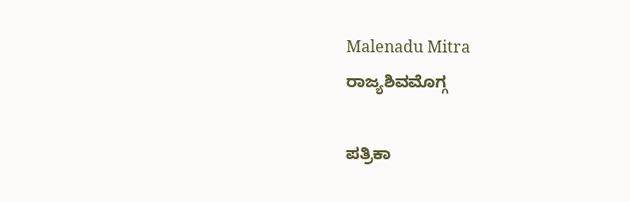Malenadu Mitra
ರಾಜ್ಯಶಿವಮೊಗ್ಗ

ಪತ್ರಿಕಾ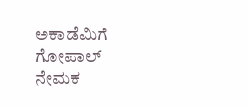ಅಕಾಡೆಮಿಗೆ ಗೋಪಾಲ್ ನೇಮಕ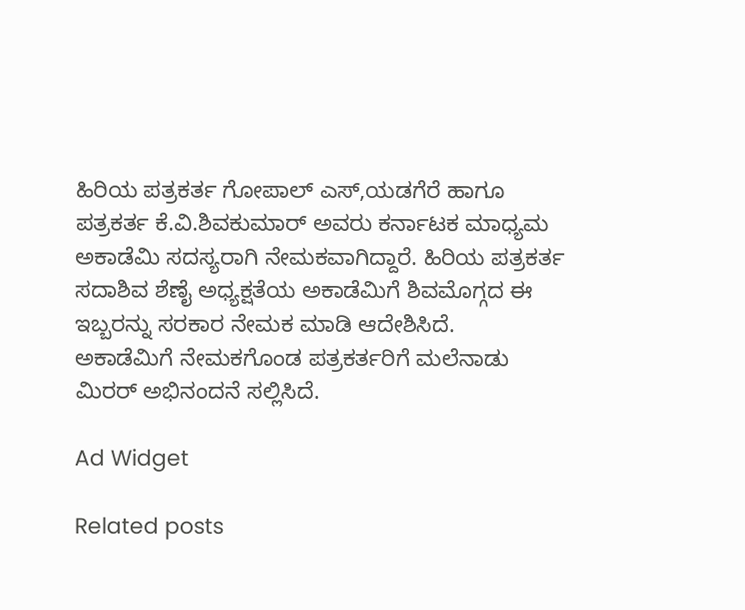ಹಿರಿಯ ಪತ್ರಕರ್ತ ಗೋಪಾಲ್ ಎಸ್,ಯಡಗೆರೆ ಹಾಗೂ ಪತ್ರಕರ್ತ ಕೆ.ವಿ.ಶಿವಕುಮಾರ್ ಅವರು ಕರ್ನಾಟಕ ಮಾಧ್ಯಮ ಅಕಾಡೆಮಿ ಸದಸ್ಯರಾಗಿ ನೇಮಕವಾಗಿದ್ದಾರೆ. ಹಿರಿಯ ಪತ್ರಕರ್ತ ಸದಾಶಿವ ಶೆಣೈ ಅಧ್ಯಕ್ಷತೆಯ ಅಕಾಡೆಮಿಗೆ ಶಿವಮೊಗ್ಗದ ಈ ಇಬ್ಬರನ್ನು ಸರಕಾರ ನೇಮಕ ಮಾಡಿ ಆದೇಶಿಸಿದೆ.
ಅಕಾಡೆಮಿಗೆ ನೇಮಕಗೊಂಡ ಪತ್ರಕರ್ತರಿಗೆ ಮಲೆನಾಡು ಮಿರರ್ ಅಭಿನಂದನೆ ಸಲ್ಲಿಸಿದೆ.

Ad Widget

Related posts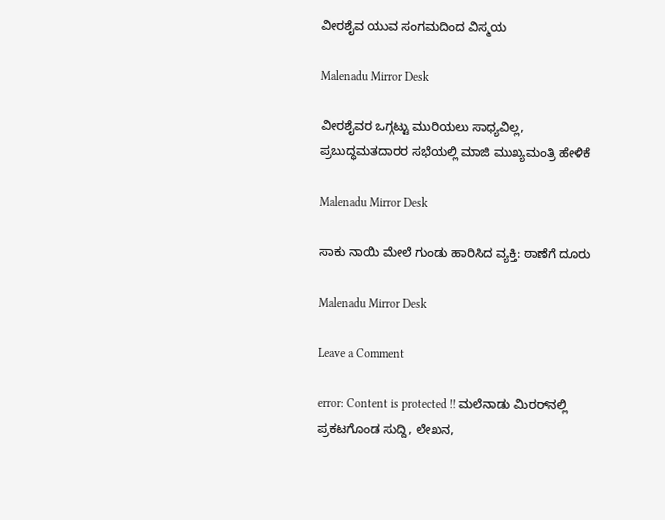ವೀರಶೈವ ಯುವ ಸಂಗಮದಿಂದ ವಿಸ್ಮಯ

Malenadu Mirror Desk

ವೀರಶೈವರ ಒಗ್ಗಟ್ಟು ಮುರಿಯಲು ಸಾಧ್ಯವಿಲ್ಲ, ಪ್ರಬುದ್ಧಮತದಾರರ ಸಭೆಯಲ್ಲಿ ಮಾಜಿ ಮುಖ್ಯಮಂತ್ರಿ ಹೇಳಿಕೆ

Malenadu Mirror Desk

ಸಾಕು ನಾಯಿ ಮೇಲೆ ಗುಂಡು ಹಾರಿಸಿದ ವ್ಯಕ್ತಿ: ಠಾಣೆಗೆ ದೂರು

Malenadu Mirror Desk

Leave a Comment

error: Content is protected !! ಮಲೆನಾಡು ಮಿರರ್‌ನಲ್ಲಿ ಪ್ರಕಟಗೊಂಡ ಸುದ್ದಿ, ಲೇಖನ,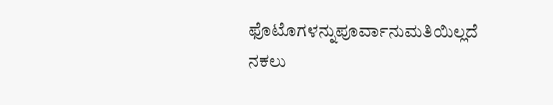ಫೊಟೊಗಳನ್ನುಪೂರ್ವಾನುಮತಿಯಿಲ್ಲದೆ ನಕಲು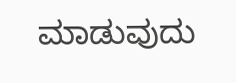ಮಾಡುವುದು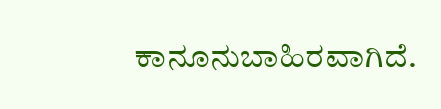ಕಾನೂನುಬಾಹಿರವಾಗಿದೆ.